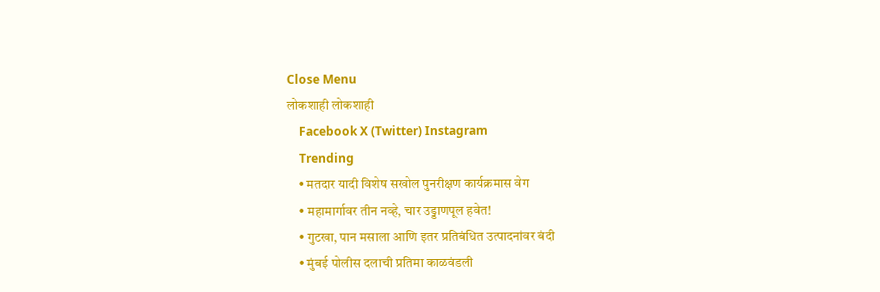Close Menu
लोकशाही लोकशाही
    Facebook X (Twitter) Instagram
    Trending
    • मतदार यादी विशेष सखोल पुनरीक्षण कार्यक्रमास वेग
    • महामार्गावर तीन नव्हे, चार उड्डाणपूल हवेत!
    • गुटखा, पान मसाला आणि इतर प्रतिबंधित उत्पादनांवर बंदी
    • मुंबई पोलीस दलाची प्रतिमा काळवंडली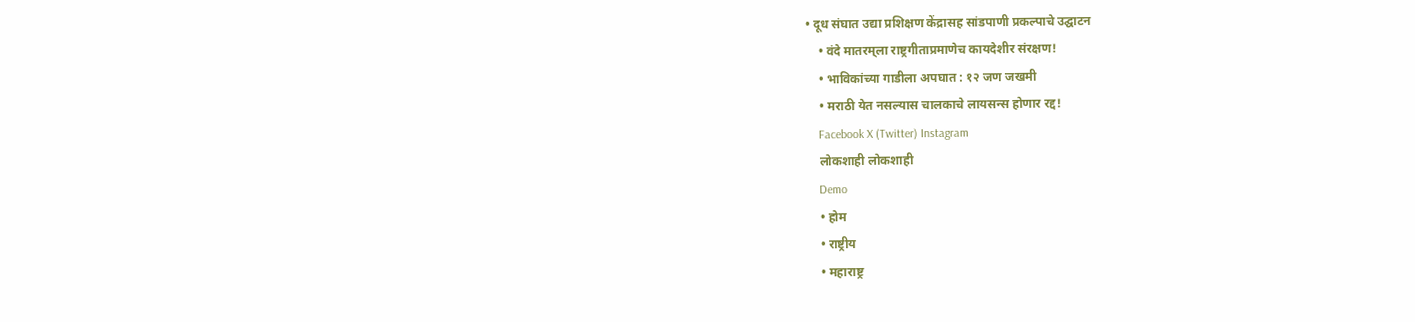• दूध संघात उद्या प्रशिक्षण केंद्रासह सांडपाणी प्रकल्पाचे उद्घाटन
    • वंदे मातरम्‌‍ला राष्ट्रगीताप्रमाणेच कायदेशीर संरक्षण!
    • भाविकांच्या गाडीला अपघात : १२ जण जखमी
    • मराठी येत नसल्यास चालकाचे लायसन्स होणार रद्द!
    Facebook X (Twitter) Instagram
    लोकशाही लोकशाही
    Demo
    • होम
    • राष्ट्रीय
    • महाराष्ट्र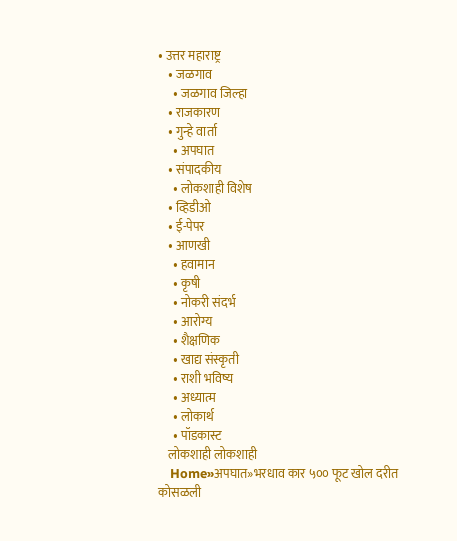• उत्तर महाराष्ट्र
    • जळगाव
      • जळगाव जिल्हा
    • राजकारण
    • गुन्हे वार्ता
      • अपघात
    • संपादकीय
      • लोकशाही विशेष
    • व्हिडीओ
    • ई-पेपर
    • आणखी
      • हवामान
      • कृषी
      • नोकरी संदर्भ
      • आरोग्य
      • शैक्षणिक
      • खाद्य संस्कृती
      • राशी भविष्य
      • अध्यात्म
      • लोकार्थ
      • पॉडकास्ट
    लोकशाही लोकशाही
    Home»अपघात»भरधाव कार ५०० फूट खोल दरीत कोसळली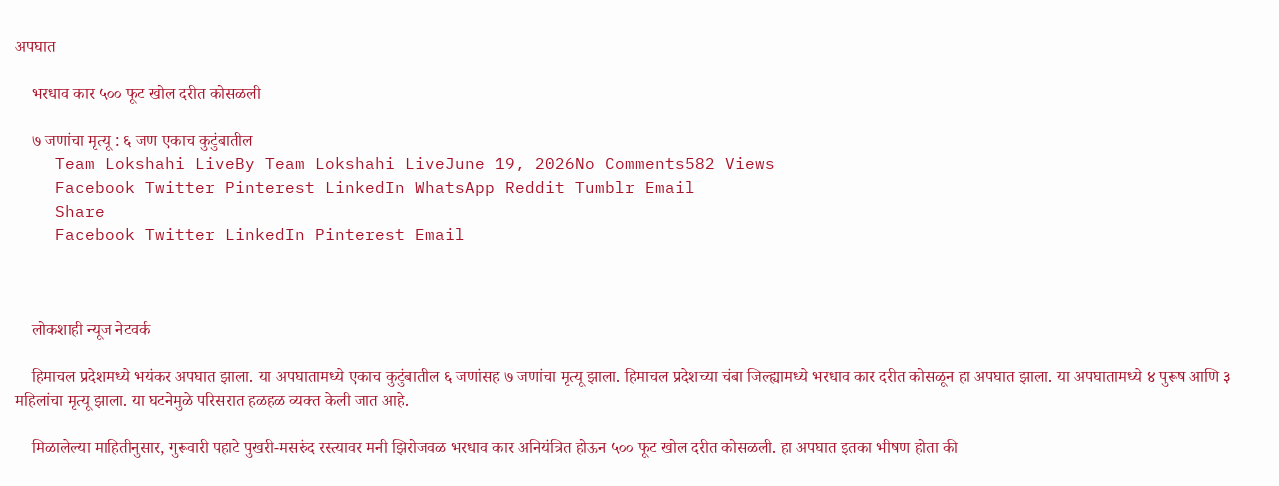अपघात

    भरधाव कार ५०० फूट खोल दरीत कोसळली

    ७ जणांचा मृत्यू : ६ जण एकाच कुटुंबातील
    Team Lokshahi LiveBy Team Lokshahi LiveJune 19, 2026No Comments582 Views
    Facebook Twitter Pinterest LinkedIn WhatsApp Reddit Tumblr Email
    Share
    Facebook Twitter LinkedIn Pinterest Email



    लोकशाही न्यूज नेटवर्क

    हिमाचल प्रदेशमध्ये भयंकर अपघात झाला. या अपघातामध्ये एकाच कुटुंबातील ६ जणांसह ७ जणांचा मृत्यू झाला. हिमाचल प्रदेशच्या चंबा जिल्ह्यामध्ये भरधाव कार दरीत कोसळून हा अपघात झाला. या अपघातामध्ये ४ पुरूष आणि ३ महिलांचा मृत्यू झाला. या घटनेमुळे परिसरात हळहळ व्यक्त केली जात आहे.

    मिळालेल्या माहितीनुसार, गुरूवारी पहाटे पुखरी-मसरुंद रस्त्यावर मनी झिरोजवळ भरधाव कार अनियंत्रित होऊन ५०० फूट खोल दरीत कोसळली. हा अपघात इतका भीषण होता की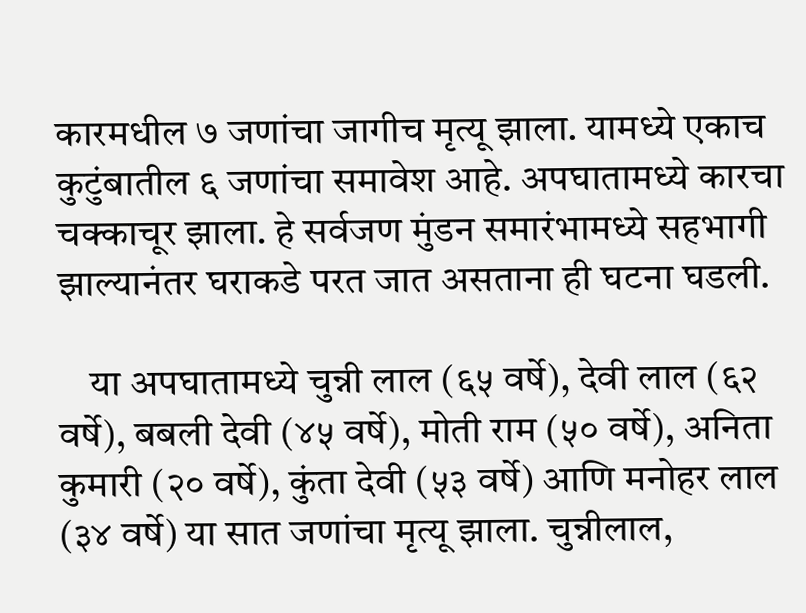कारमधील ७ जणांचा जागीच मृत्यू झाला. यामध्ये एकाच कुटुंबातील ६ जणांचा समावेश आहे. अपघातामध्ये कारचा चक्काचूर झाला. हे सर्वजण मुंडन समारंभामध्ये सहभागी झाल्यानंतर घराकडे परत जात असताना ही घटना घडली.

    या अपघातामध्ये चुन्नी लाल (६५ वर्षे), देवी लाल (६२ वर्षे), बबली देवी (४५ वर्षे), मोती राम (५० वर्षे), अनिता कुमारी (२० वर्षे), कुंता देवी (५३ वर्षे) आणि मनोहर लाल (३४ वर्षे) या सात जणांचा मृत्यू झाला. चुन्नीलाल,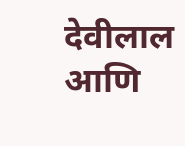देवीलाल आणि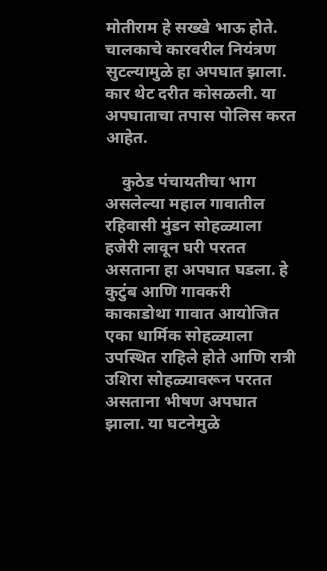मोतीराम हे सख्खे भाऊ होते. चालकाचे कारवरील नियंत्रण सुटल्यामुळे हा अपघात झाला. कार थेट दरीत कोसळली. या अपघाताचा तपास पोलिस करत आहेत.

    कुठेड पंचायतीचा भाग असलेल्या महाल गावातील रहिवासी मुंडन सोहळ्याला हजेरी लावून घरी परतत असताना हा अपघात घडला. हे कुटुंब आणि गावकरी काकाडोथा गावात आयोजित एका धार्मिक सोहळ्याला उपस्थित राहिले होते आणि रात्री उशिरा सोहळ्यावरून परतत असताना भीषण अपघात झाला. या घटनेमुळे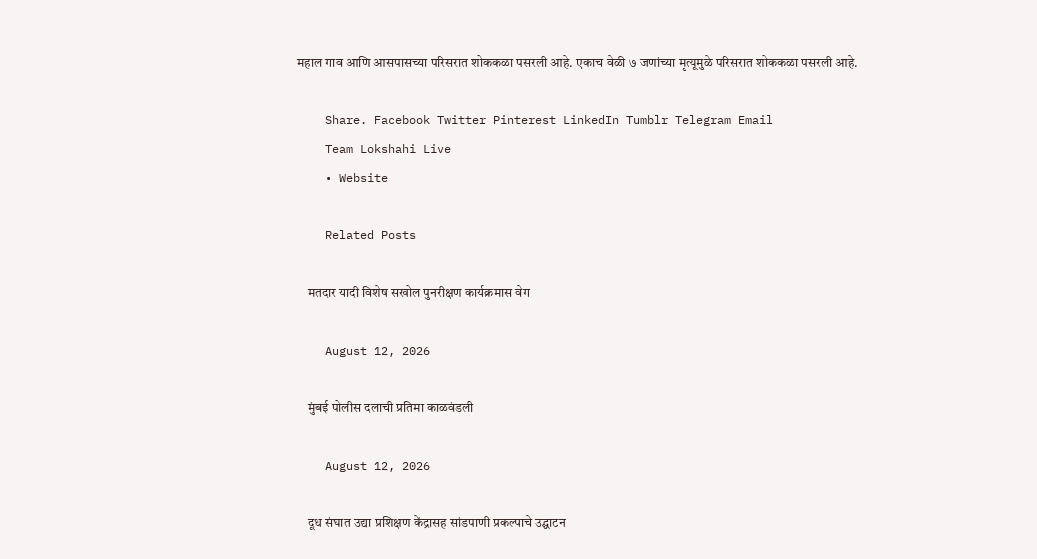महाल गाव आणि आसपासच्या परिसरात शोककळा पसरली आहे. एकाच वेळी ७ जणांच्या मृत्यूमुळे परिसरात शोककळा पसरली आहे.

    Share. Facebook Twitter Pinterest LinkedIn Tumblr Telegram Email
    Team Lokshahi Live
    • Website

    Related Posts

    मतदार यादी विशेष सखोल पुनरीक्षण कार्यक्रमास वेग

    August 12, 2026

    मुंबई पोलीस दलाची प्रतिमा काळवंडली

    August 12, 2026

    दूध संघात उद्या प्रशिक्षण केंद्रासह सांडपाणी प्रकल्पाचे उद्घाटन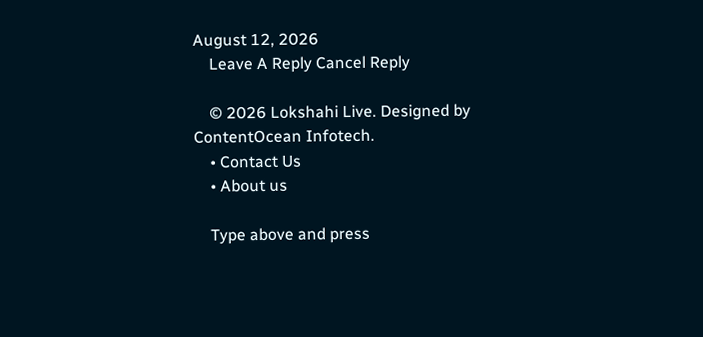August 12, 2026
    Leave A Reply Cancel Reply

    © 2026 Lokshahi Live. Designed by ContentOcean Infotech.
    • Contact Us
    • About us

    Type above and press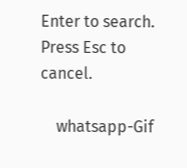Enter to search. Press Esc to cancel.

    whatsapp-Gif